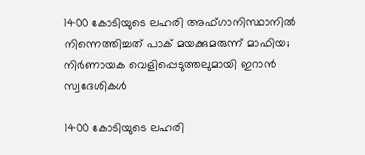1400 കോടിയുടെ ലഹരി അഫ്ഗാനിസ്ഥാനില്‍ നിന്നെത്തിച്ചത് പാക് മയക്കുമരുന്ന് മാഫിയ; നിര്‍ണായക വെളിപ്പെടുത്തലുമായി ഇറാന്‍ സ്വദേശികള്‍

1400 കോടിയുടെ ലഹരി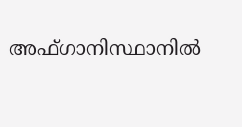അഫ്ഗാനിസ്ഥാനില്‍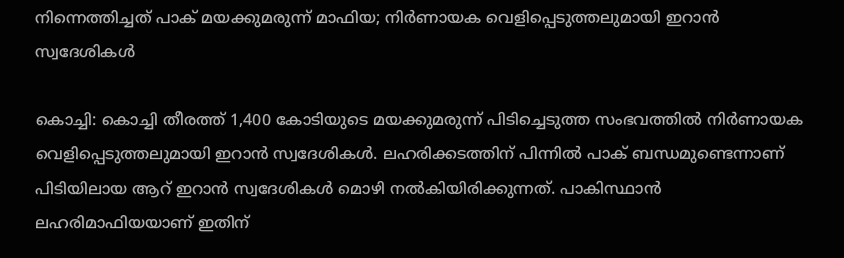നിന്നെത്തിച്ചത് പാക് മയക്കുമരുന്ന് മാഫിയ; നിര്‍ണായക വെളിപ്പെടുത്തലുമായി ഇറാന്‍ സ്വദേശികള്‍

കൊച്ചി: കൊച്ചി തീരത്ത് 1,400 കോടിയുടെ മയക്കുമരുന്ന് പിടിച്ചെടുത്ത സംഭവത്തില്‍ നിര്‍ണായക വെളിപ്പെടുത്തലുമായി ഇറാന്‍ സ്വദേശികള്‍. ലഹരിക്കടത്തിന് പിന്നില്‍ പാക് ബന്ധമുണ്ടെന്നാണ് പിടിയിലായ ആറ് ഇറാന്‍ സ്വദേശികള്‍ മൊഴി നല്‍കിയിരിക്കുന്നത്. പാകിസ്ഥാന്‍ ലഹരിമാഫിയയാണ് ഇതിന്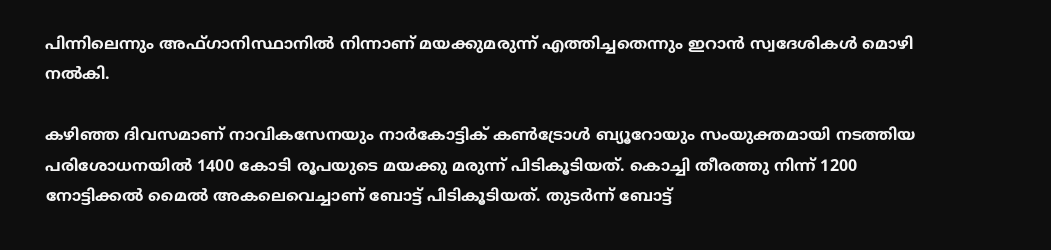പിന്നിലെന്നും അഫ്ഗാനിസ്ഥാനില്‍ നിന്നാണ് മയക്കുമരുന്ന് എത്തിച്ചതെന്നും ഇറാന്‍ സ്വദേശികള്‍ മൊഴി നല്‍കി.

കഴിഞ്ഞ ദിവസമാണ് നാവികസേനയും നാര്‍കോട്ടിക് കണ്‍ട്രോള്‍ ബ്യൂറോയും സംയുക്തമായി നടത്തിയ പരിശോധനയില്‍ 1400 കോടി രൂപയുടെ മയക്കു മരുന്ന് പിടികൂടിയത്. കൊച്ചി തീരത്തു നിന്ന് 1200 നോട്ടിക്കല്‍ മൈല്‍ അകലെവെച്ചാണ് ബോട്ട് പിടികൂടിയത്. തുടര്‍ന്ന് ബോട്ട്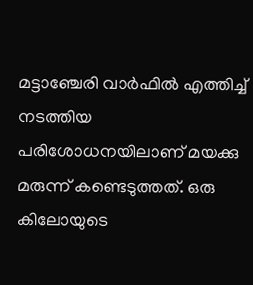മട്ടാഞ്ചേരി വാര്‍ഫില്‍ എത്തിച്ച് നടത്തിയ പരിശോധനയിലാണ് മയക്കു മരുന്ന് കണ്ടെടുത്തത്. ഒരു കിലോയുടെ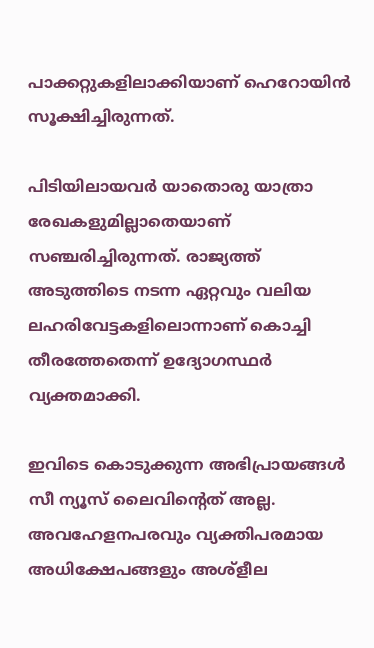പാക്കറ്റുകളിലാക്കിയാണ് ഹെറോയിന്‍ സൂക്ഷിച്ചിരുന്നത്.

പിടിയിലായവര്‍ യാതൊരു യാത്രാ രേഖകളുമില്ലാതെയാണ് സഞ്ചരിച്ചിരുന്നത്. രാജ്യത്ത് അടുത്തിടെ നടന്ന ഏറ്റവും വലിയ ലഹരിവേട്ടകളിലൊന്നാണ് കൊച്ചി തീരത്തേതെന്ന് ഉദ്യോഗസ്ഥര്‍ വ്യക്തമാക്കി.

ഇവിടെ കൊടുക്കുന്ന അഭിപ്രായങ്ങള്‍ സീ ന്യൂസ് ലൈവിന്റെത് അല്ല. അവഹേളനപരവും വ്യക്തിപരമായ അധിക്ഷേപങ്ങളും അശ്‌ളീല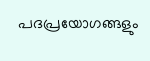പദപ്രയോഗങ്ങളും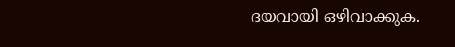ദയവായി ഒഴിവാക്കുക.